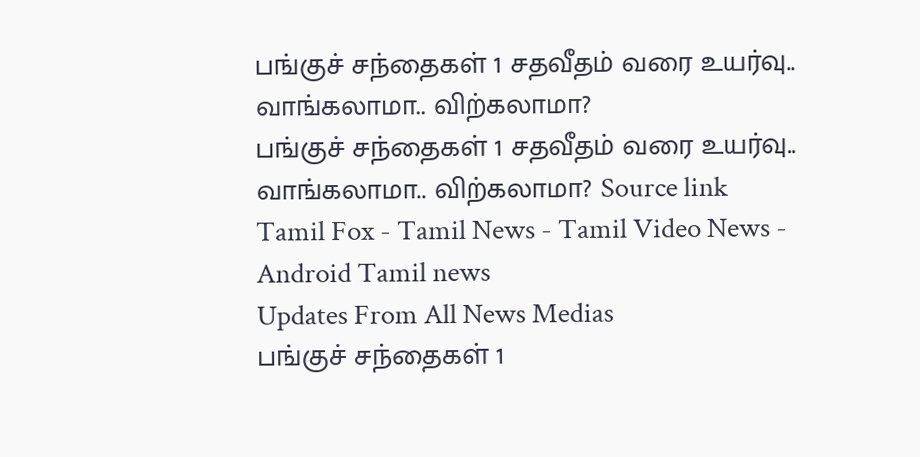பங்குச் சந்தைகள் 1 சதவீதம் வரை உயர்வு.. வாங்கலாமா.. விற்கலாமா?
பங்குச் சந்தைகள் 1 சதவீதம் வரை உயர்வு.. வாங்கலாமா.. விற்கலாமா? Source link
Tamil Fox - Tamil News - Tamil Video News - Android Tamil news
Updates From All News Medias
பங்குச் சந்தைகள் 1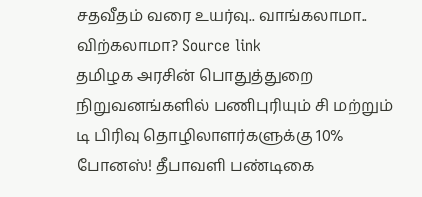சதவீதம் வரை உயர்வு.. வாங்கலாமா.. விற்கலாமா? Source link
தமிழக அரசின் பொதுத்துறை நிறுவனங்களில் பணிபுரியும் சி மற்றும் டி பிரிவு தொழிலாளர்களுக்கு 10% போனஸ்! தீபாவளி பண்டிகை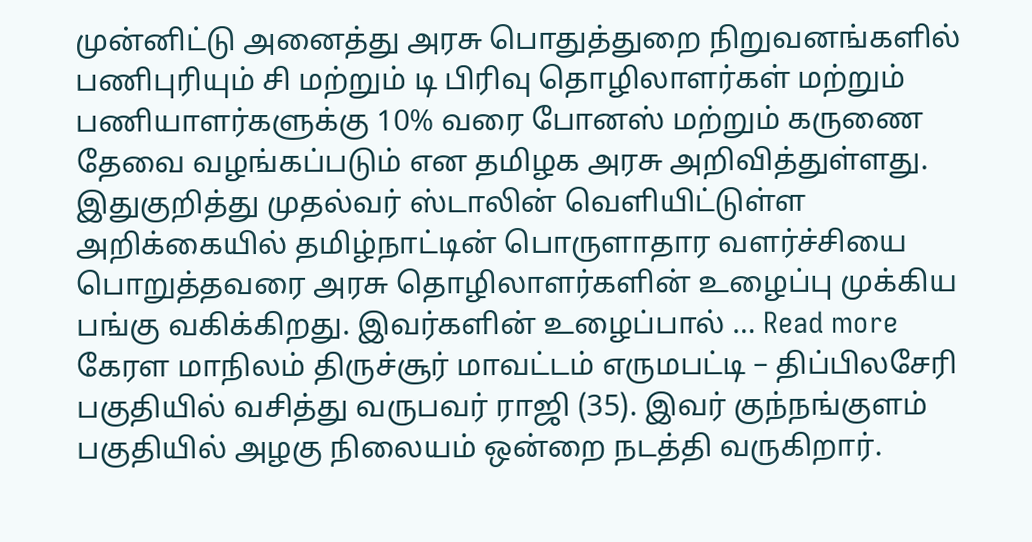முன்னிட்டு அனைத்து அரசு பொதுத்துறை நிறுவனங்களில் பணிபுரியும் சி மற்றும் டி பிரிவு தொழிலாளர்கள் மற்றும் பணியாளர்களுக்கு 10% வரை போனஸ் மற்றும் கருணை தேவை வழங்கப்படும் என தமிழக அரசு அறிவித்துள்ளது. இதுகுறித்து முதல்வர் ஸ்டாலின் வெளியிட்டுள்ள அறிக்கையில் தமிழ்நாட்டின் பொருளாதார வளர்ச்சியை பொறுத்தவரை அரசு தொழிலாளர்களின் உழைப்பு முக்கிய பங்கு வகிக்கிறது. இவர்களின் உழைப்பால் … Read more
கேரள மாநிலம் திருச்சூர் மாவட்டம் எருமபட்டி – திப்பிலசேரி பகுதியில் வசித்து வருபவர் ராஜி (35). இவர் குந்நங்குளம் பகுதியில் அழகு நிலையம் ஒன்றை நடத்தி வருகிறார்.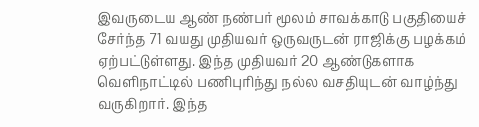இவருடைய ஆண் நண்பர் மூலம் சாவக்காடு பகுதியைச் சேர்ந்த 71 வயது முதியவர் ஒருவருடன் ராஜிக்கு பழக்கம் ஏற்பட்டுள்ளது. இந்த முதியவர் 20 ஆண்டுகளாக வெளிநாட்டில் பணிபுரிந்து நல்ல வசதியுடன் வாழ்ந்து வருகிறார். இந்த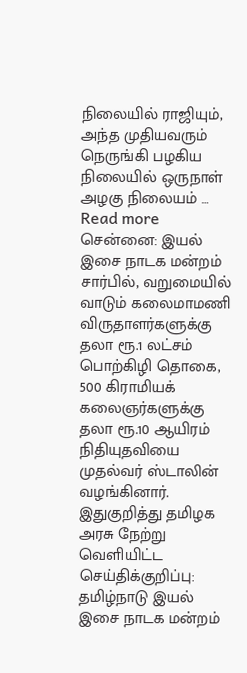நிலையில் ராஜியும், அந்த முதியவரும் நெருங்கி பழகிய நிலையில் ஒருநாள் அழகு நிலையம் … Read more
சென்னை: இயல் இசை நாடக மன்றம் சார்பில், வறுமையில் வாடும் கலைமாமணி விருதாளர்களுக்கு தலா ரூ.1 லட்சம் பொற்கிழி தொகை, 500 கிராமியக் கலைஞர்களுக்கு தலா ரூ.10 ஆயிரம் நிதியுதவியை முதல்வர் ஸ்டாலின் வழங்கினார். இதுகுறித்து தமிழக அரசு நேற்று வெளியிட்ட செய்திக்குறிப்பு: தமிழ்நாடு இயல் இசை நாடக மன்றம்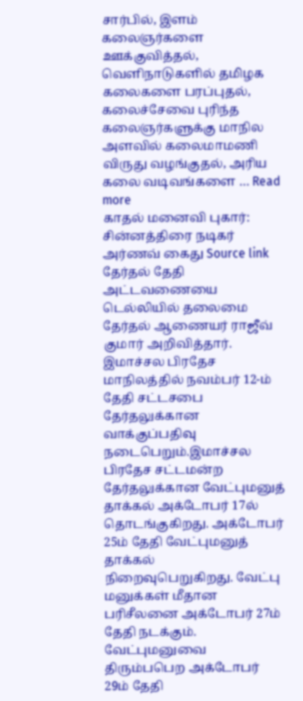சார்பில், இளம் கலைஞர்களை ஊக்குவித்தல், வெளிநாடுகளில் தமிழக கலைகளை பரப்புதல், கலைச்சேவை புரிந்த கலைஞர்களுக்கு மாநில அளவில் கலைமாமணி விருது வழங்குதல், அரிய கலை வடிவங்களை … Read more
காதல் மனைவி புகார்: சின்னத்திரை நடிகர் அர்ணவ் கைது Source link
தேர்தல் தேதி அட்டவணையை டெல்லியில் தலைமை தேர்தல் ஆணையர் ராஜீவ் குமார் அறிவித்தார். இமாச்சல பிரதேச மாநிலத்தில் நவம்பர் 12-ம் தேதி சட்டசபை தேர்தலுக்கான வாக்குப்பதிவு நடைபெறும்.இமாச்சல பிரதேச சட்டமன்ற தேர்தலுக்கான வேட்புமனுத் தாக்கல் அக்டோபர் 17ல் தொடங்குகிறது. அக்டோபர் 25ம் தேதி வேட்புமனுத் தாக்கல் நிறைவுபெறுகிறது. வேட்பு மனுக்கள் மீதான பரிசீலனை அக்டோபர் 27ம் தேதி நடக்கும். வேட்புமனுவை திரும்பபெற அக்டோபர் 29ம் தேதி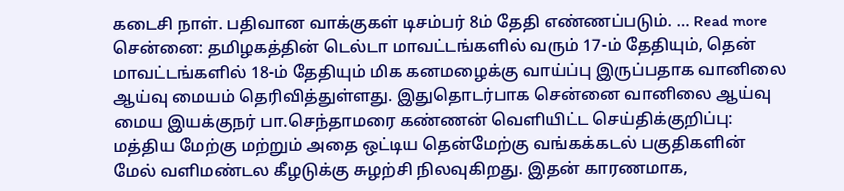கடைசி நாள். பதிவான வாக்குகள் டிசம்பர் 8ம் தேதி எண்ணப்படும். … Read more
சென்னை: தமிழகத்தின் டெல்டா மாவட்டங்களில் வரும் 17-ம் தேதியும், தென் மாவட்டங்களில் 18-ம் தேதியும் மிக கனமழைக்கு வாய்ப்பு இருப்பதாக வானிலை ஆய்வு மையம் தெரிவித்துள்ளது. இதுதொடர்பாக சென்னை வானிலை ஆய்வு மைய இயக்குநர் பா.செந்தாமரை கண்ணன் வெளியிட்ட செய்திக்குறிப்பு: மத்திய மேற்கு மற்றும் அதை ஒட்டிய தென்மேற்கு வங்கக்கடல் பகுதிகளின் மேல் வளிமண்டல கீழடுக்கு சுழற்சி நிலவுகிறது. இதன் காரணமாக,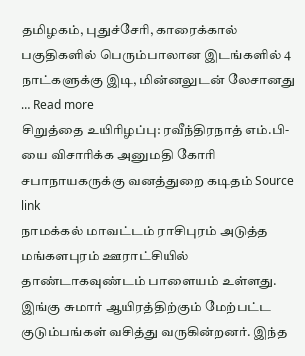தமிழகம், புதுச்சேரி, காரைக்கால் பகுதிகளில் பெரும்பாலான இடங்களில் 4 நாட்களுக்கு இடி, மின்னலுடன் லேசானது … Read more
சிறுத்தை உயிரிழப்பு: ரவீந்திரநாத் எம்.பி-யை விசாரிக்க அனுமதி கோரி சபாநாயகருக்கு வனத்துறை கடிதம் Source link
நாமக்கல் மாவட்டம் ராசிபுரம் அடுத்த மங்களபுரம் ஊராட்சியில் தாண்டாகவுண்டம் பாளையம் உள்ளது. இங்கு சுமார் ஆயிரத்திற்கும் மேற்பட்ட குடும்பங்கள் வசித்து வருகின்றனர். இந்த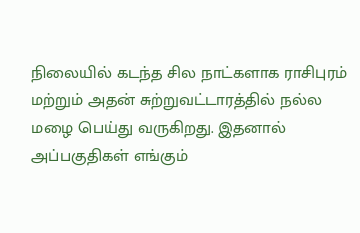நிலையில் கடந்த சில நாட்களாக ராசிபுரம் மற்றும் அதன் சுற்றுவட்டாரத்தில் நல்ல மழை பெய்து வருகிறது. இதனால் அப்பகுதிகள் எங்கும்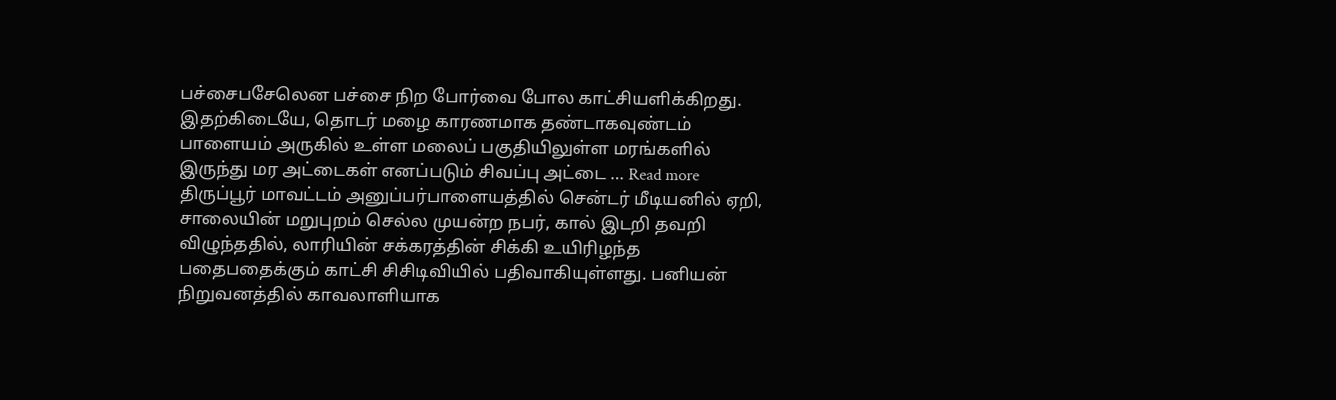பச்சைபசேலென பச்சை நிற போர்வை போல காட்சியளிக்கிறது. இதற்கிடையே, தொடர் மழை காரணமாக தண்டாகவுண்டம் பாளையம் அருகில் உள்ள மலைப் பகுதியிலுள்ள மரங்களில் இருந்து மர அட்டைகள் எனப்படும் சிவப்பு அட்டை … Read more
திருப்பூர் மாவட்டம் அனுப்பர்பாளையத்தில் சென்டர் மீடியனில் ஏறி, சாலையின் மறுபுறம் செல்ல முயன்ற நபர், கால் இடறி தவறி விழுந்ததில், லாரியின் சக்கரத்தின் சிக்கி உயிரிழந்த பதைபதைக்கும் காட்சி சிசிடிவியில் பதிவாகியுள்ளது. பனியன் நிறுவனத்தில் காவலாளியாக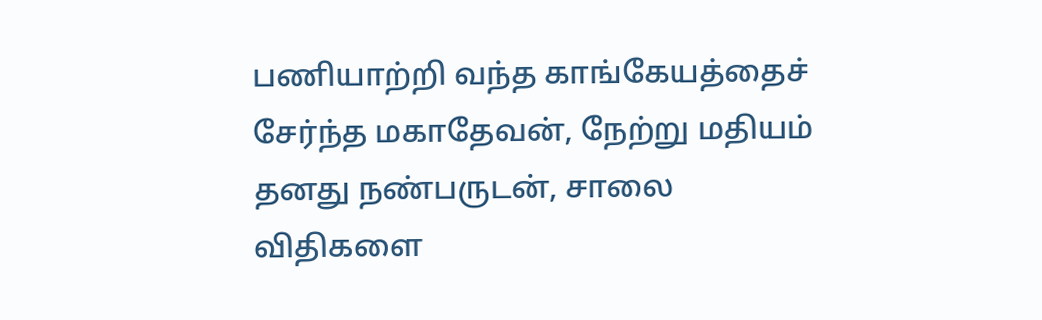பணியாற்றி வந்த காங்கேயத்தைச் சேர்ந்த மகாதேவன், நேற்று மதியம் தனது நண்பருடன், சாலை விதிகளை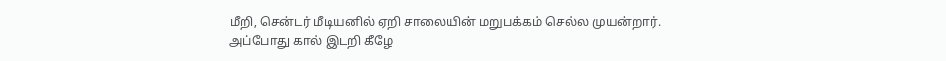மீறி, சென்டர் மீடியனில் ஏறி சாலையின் மறுபக்கம் செல்ல முயன்றார். அப்போது கால் இடறி கீழே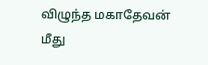விழுந்த மகாதேவன் மீது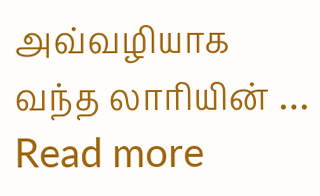அவ்வழியாக வந்த லாரியின் … Read more